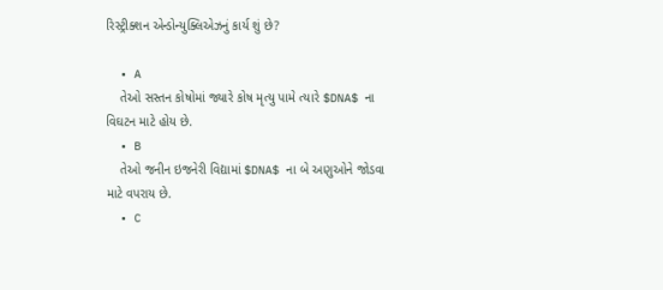રિસ્ટ્રીક્શન એન્ડોન્યુક્લિએઝનું કાર્ય શું છે?

  • A
    તેઓ સસ્તન કોષોમાં જ્યારે કોષ મૃત્યુ પામે ત્યારે $DNA$ ના વિઘટન માટે હોય છે.
  • B
    તેઓ જનીન ઇજનેરી વિદ્યામાં $DNA$ ના બે અણુઓને જોડવા માટે વપરાય છે.
  • C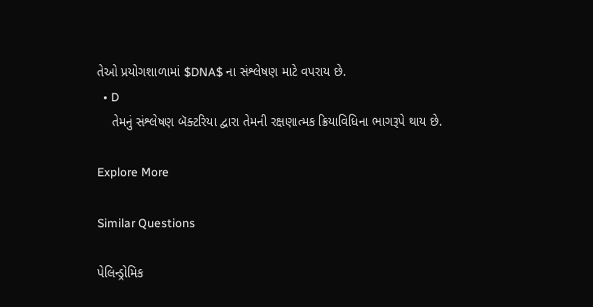તેઓ પ્રયોગશાળામાં $DNA$ ના સંશ્લેષણ માટે વપરાય છે.
  • D
    તેમનું સંશ્લેષણ બૅક્ટરિયા દ્વારા તેમની રક્ષણાત્મક ક્રિયાવિધિના ભાગરૂપે થાય છે.

Explore More

Similar Questions

પેલિન્ડ્રોમિક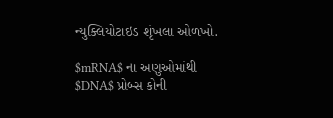ન્યુક્લિયોટાઇડ શૃંખલા ઓળખો.

$mRNA$ ના અણુઓમાંથી $DNA$ પ્રોબ્સ કોની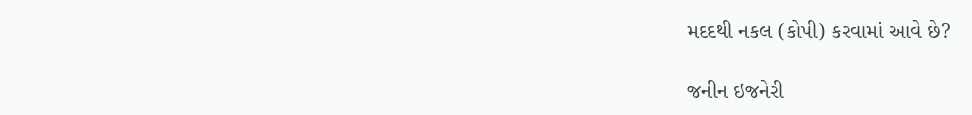મદદથી નકલ (કોપી) કરવામાં આવે છે?

જનીન ઇજનેરી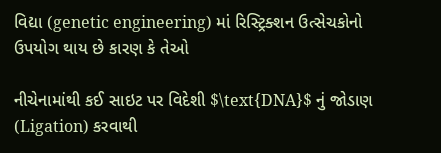વિદ્યા (genetic engineering) માં રિસ્ટ્રિક્શન ઉત્સેચકોનો ઉપયોગ થાય છે કારણ કે તેઓ

નીચેનામાંથી કઈ સાઇટ પર વિદેશી $\text{DNA}$ નું જોડાણ (Ligation) કરવાથી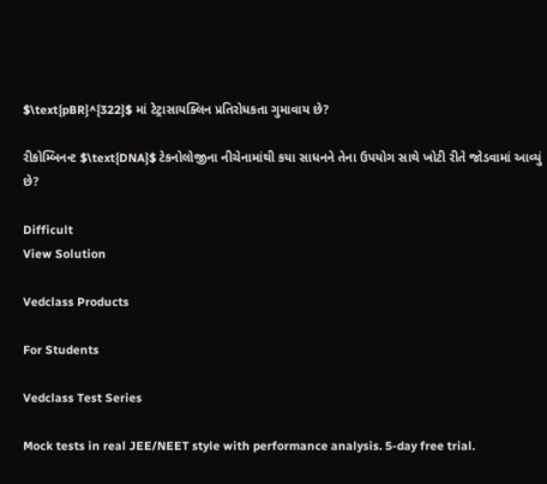$\text{pBR}^{322}$ માં ટેટ્રાસાયક્લિન પ્રતિરોધકતા ગુમાવાય છે?

રીકોમ્બિનન્ટ $\text{DNA}$ ટેકનોલોજીના નીચેનામાંથી કયા સાધનને તેના ઉપયોગ સાથે ખોટી રીતે જોડવામાં આવ્યું છે?

Difficult
View Solution

Vedclass Products

For Students

Vedclass Test Series

Mock tests in real JEE/NEET style with performance analysis. 5-day free trial.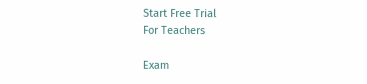Start Free Trial
For Teachers

Exam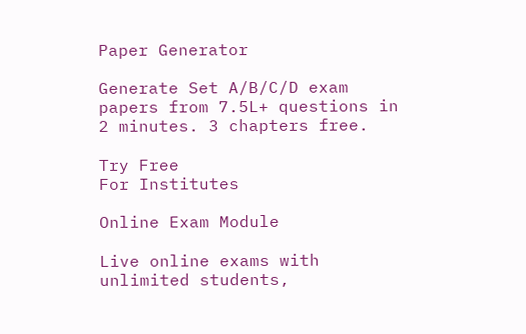Paper Generator

Generate Set A/B/C/D exam papers from 7.5L+ questions in 2 minutes. 3 chapters free.

Try Free
For Institutes

Online Exam Module

Live online exams with unlimited students,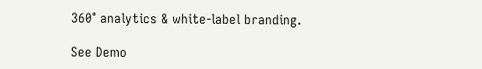360° analytics & white-label branding.

See Demo